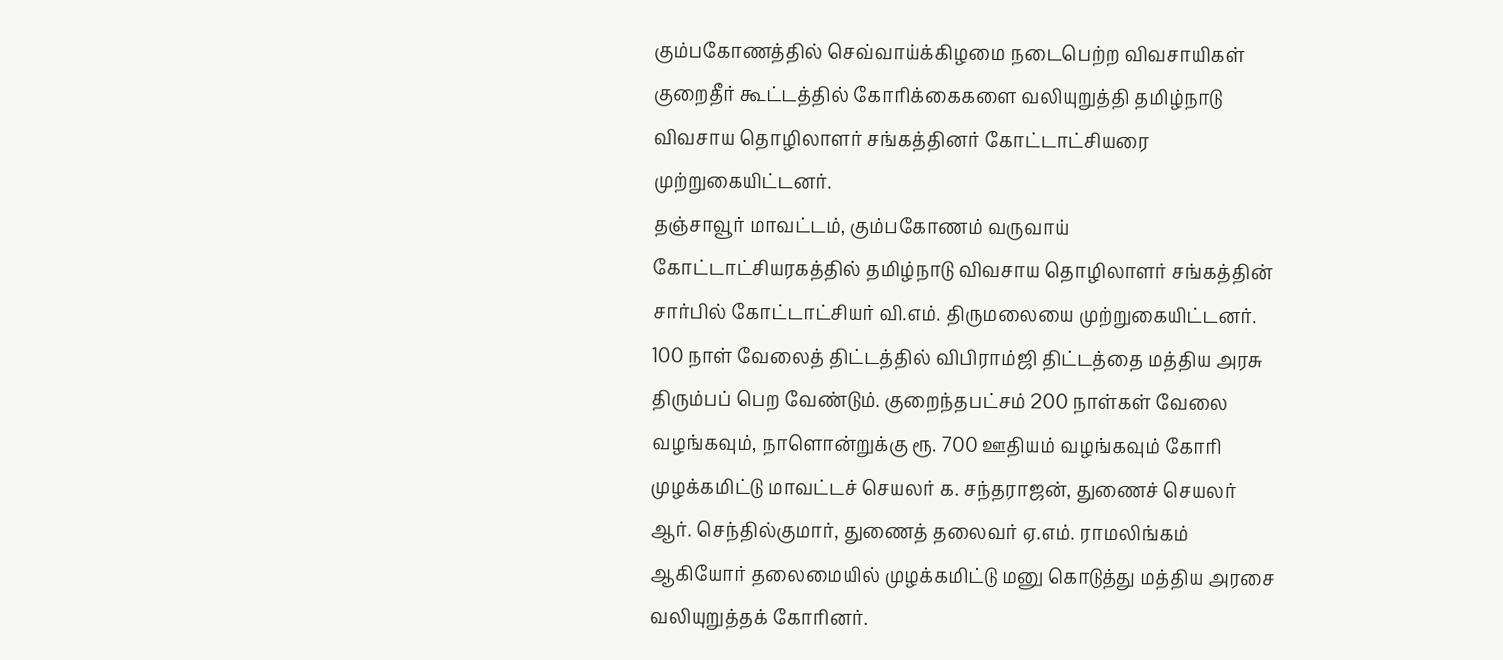கும்பகோணத்தில் செவ்வாய்க்கிழமை நடைபெற்ற விவசாயிகள் குறைதீர் கூட்டத்தில் கோரிக்கைகளை வலியுறுத்தி தமிழ்நாடு விவசாய தொழிலாளர் சங்கத்தினர் கோட்டாட்சியரை முற்றுகையிட்டனர்.
தஞ்சாவூர் மாவட்டம், கும்பகோணம் வருவாய் கோட்டாட்சியரகத்தில் தமிழ்நாடு விவசாய தொழிலாளர் சங்கத்தின் சார்பில் கோட்டாட்சியர் வி.எம். திருமலையை முற்றுகையிட்டனர். 100 நாள் வேலைத் திட்டத்தில் விபிராம்ஜி திட்டத்தை மத்திய அரசு திரும்பப் பெற வேண்டும். குறைந்தபட்சம் 200 நாள்கள் வேலை வழங்கவும், நாளொன்றுக்கு ரூ. 700 ஊதியம் வழங்கவும் கோரி முழக்கமிட்டு மாவட்டச் செயலர் க. சந்தராஜன், துணைச் செயலர் ஆர். செந்தில்குமார், துணைத் தலைவர் ஏ.எம். ராமலிங்கம் ஆகியோர் தலைமையில் முழக்கமிட்டு மனு கொடுத்து மத்திய அரசை வலியுறுத்தக் கோரினர்.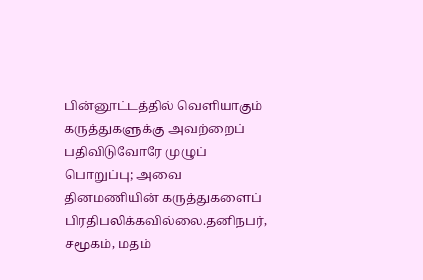பின்னூட்டத்தில் வெளியாகும் கருத்துகளுக்கு அவற்றைப் பதிவிடுவோரே முழுப் பொறுப்பு; அவை தினமணியின் கருத்துகளைப் பிரதிபலிக்கவில்லை.தனிநபர், சமூகம், மதம்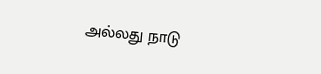அல்லது நாடு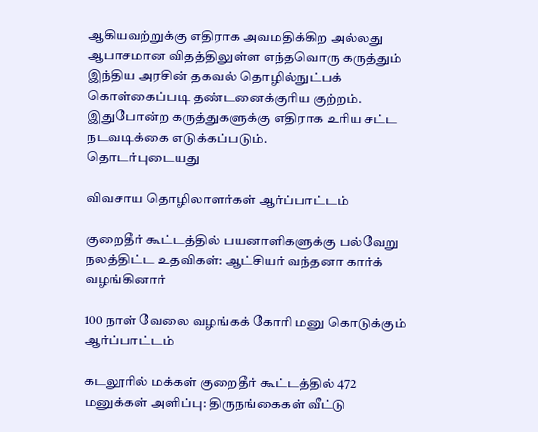ஆகியவற்றுக்கு எதிராக அவமதிக்கிற அல்லது ஆபாசமான விதத்திலுள்ள எந்தவொரு கருத்தும் இந்திய அரசின் தகவல் தொழில்நுட்பக் கொள்கைப்படி தண்டனைக்குரிய குற்றம். இதுபோன்ற கருத்துகளுக்கு எதிராக உரிய சட்ட நடவடிக்கை எடுக்கப்படும்.
தொடர்புடையது

விவசாய தொழிலாளர்கள் ஆர்ப்பாட்டம்

குறைதீர் கூட்டத்தில் பயனாளிகளுக்கு பல்வேறு நலத்திட்ட உதவிகள்: ஆட்சியர் வந்தனா கார்க் வழங்கினார்

100 நாள் வேலை வழங்கக் கோரி மனு கொடுக்கும் ஆர்ப்பாட்டம்

கடலூரில் மக்கள் குறைதீர் கூட்டத்தில் 472 மனுக்கள் அளிப்பு: திருநங்கைகள் வீட்டு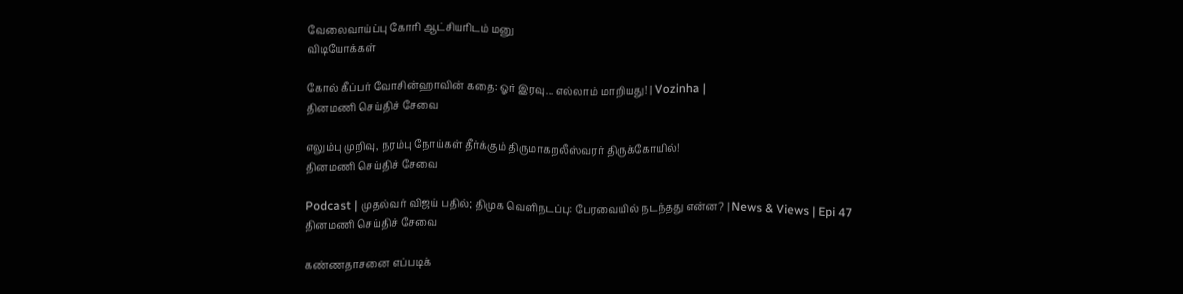வேலைவாய்ப்பு கோரி ஆட்சியரிடம் மனு
விடியோக்கள்

கோல் கீப்பர் வோசின்ஹாவின் கதை: ஓர் இரவு... எல்லாம் மாறியது! | Vozinha |
தினமணி செய்திச் சேவை

எலும்பு முறிவு, நரம்பு நோய்கள் தீர்க்கும் திருமாகறலீஸ்வரர் திருக்கோயில்!
தினமணி செய்திச் சேவை

Podcast | முதல்வர் விஜய் பதில்; திமுக வெளிநடப்பு: பேரவையில் நடந்தது என்ன? | News & Views | Epi 47
தினமணி செய்திச் சேவை

கண்ணதாசனை எப்படிக்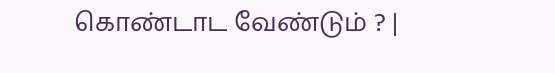கொண்டாட வேண்டும் ? |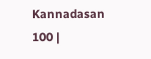Kannadasan 100 |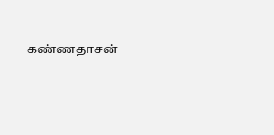கண்ணதாசன்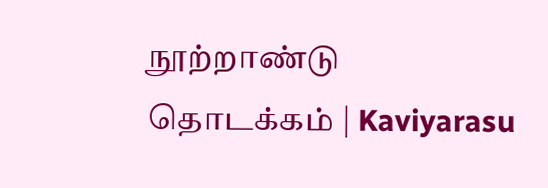நூற்றாண்டு தொடக்கம் | Kaviyarasu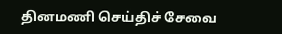தினமணி செய்திச் சேவை